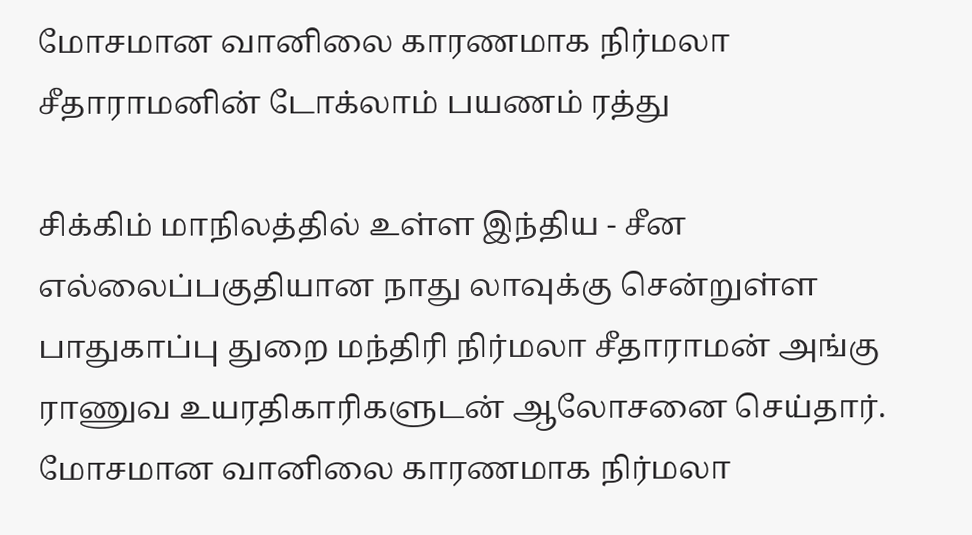மோசமான வானிலை காரணமாக நிர்மலா சீதாராமனின் டோக்லாம் பயணம் ரத்து

சிக்கிம் மாநிலத்தில் உள்ள இந்திய - சீன எல்லைப்பகுதியான நாது லாவுக்கு சென்றுள்ள பாதுகாப்பு துறை மந்திரி நிர்மலா சீதாராமன் அங்கு ராணுவ உயரதிகாரிகளுடன் ஆலோசனை செய்தார்.
மோசமான வானிலை காரணமாக நிர்மலா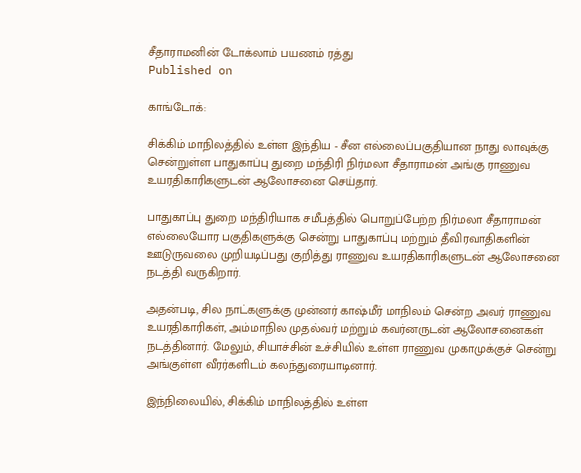சீதாராமனின் டோக்லாம் பயணம் ரத்து
Published on

காங்டோக்:

சிக்கிம் மாநிலத்தில் உள்ள இந்திய - சீன எல்லைப்பகுதியான நாது லாவுக்கு சென்றுள்ள பாதுகாப்பு துறை மந்திரி நிர்மலா சீதாராமன் அங்கு ராணுவ உயரதிகாரிகளுடன் ஆலோசனை செய்தார்.

பாதுகாப்பு துறை மந்திரியாக சமீபத்தில் பொறுப்பேற்ற நிர்மலா சீதாராமன் எல்லையோர பகுதிகளுக்கு சென்று பாதுகாப்பு மற்றும் தீவிரவாதிகளின் ஊடுருவலை முறியடிப்பது குறித்து ராணுவ உயரதிகாரிகளுடன் ஆலோசனை நடத்தி வருகிறார்.

அதன்படி, சில நாட்களுக்கு முன்னர் காஷ்மீர் மாநிலம் சென்ற அவர் ராணுவ உயரதிகாரிகள், அம்மாநில முதல்வர் மற்றும் கவர்னருடன் ஆலோசனைகள் நடத்தினார். மேலும், சியாச்சின் உச்சியில் உள்ள ராணுவ முகாமுக்குச் சென்று அங்குள்ள வீரர்களிடம் கலந்துரையாடினார்.

இந்நிலையில், சிக்கிம் மாநிலத்தில் உள்ள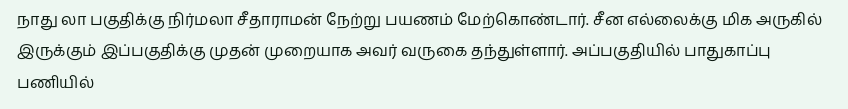நாது லா பகுதிக்கு நிர்மலா சீதாராமன் நேற்று பயணம் மேற்கொண்டார். சீன எல்லைக்கு மிக அருகில் இருக்கும் இப்பகுதிக்கு முதன் முறையாக அவர் வருகை தந்துள்ளார். அப்பகுதியில் பாதுகாப்பு பணியில்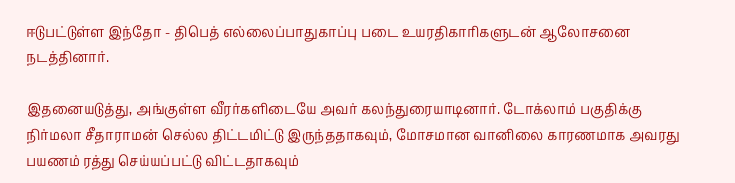ஈடுபட்டுள்ள இந்தோ - திபெத் எல்லைப்பாதுகாப்பு படை உயரதிகாரிகளுடன் ஆலோசனை நடத்தினார்.

இதனையடுத்து, அங்குள்ள வீரர்களிடையே அவர் கலந்துரையாடினார். டோக்லாம் பகுதிக்கு நிர்மலா சீதாராமன் செல்ல திட்டமிட்டு இருந்ததாகவும், மோசமான வானிலை காரணமாக அவரது பயணம் ரத்து செய்யப்பட்டு விட்டதாகவும்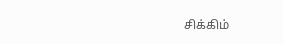சிக்கிம்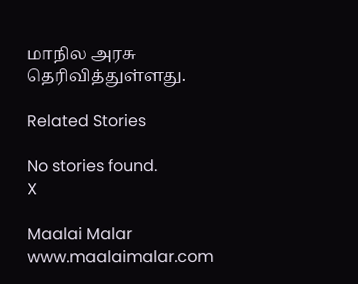மாநில அரசு தெரிவித்துள்ளது.

Related Stories

No stories found.
X

Maalai Malar
www.maalaimalar.com